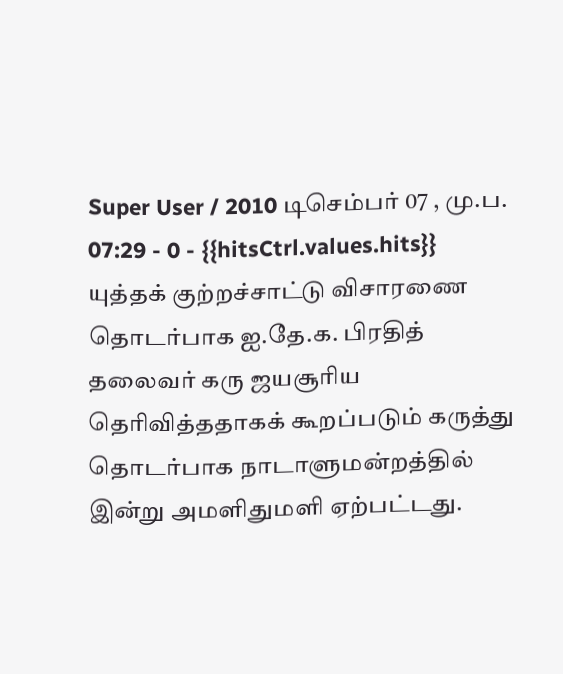Super User / 2010 டிசெம்பர் 07 , மு.ப. 07:29 - 0 - {{hitsCtrl.values.hits}}
யுத்தக் குற்றச்சாட்டு விசாரணை தொடர்பாக ஐ.தே.க. பிரதித் தலைவர் கரு ஜயசூரிய தெரிவித்ததாகக் கூறப்படும் கருத்து தொடர்பாக நாடாளுமன்றத்தில் இன்று அமளிதுமளி ஏற்பட்டது.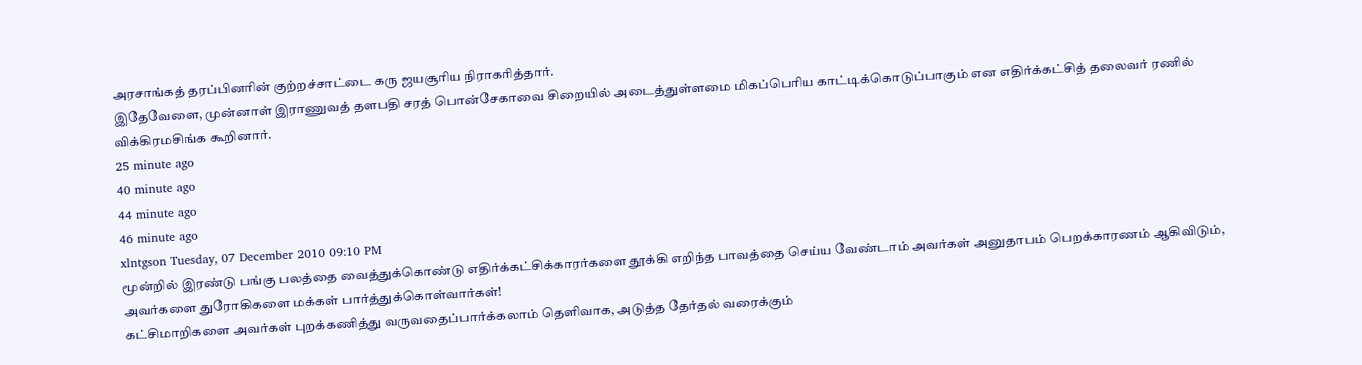அரசாங்கத் தரப்பினரின் குற்றச்சாட்டை கரு ஜயசூரிய நிராகரித்தார்.
இதேவேளை, முன்னாள் இராணுவத் தளபதி சரத் பொன்சேகாவை சிறையில் அடைத்துள்ளமை மிகப்பெரிய காட்டிக்கொடுப்பாகும் என எதிர்க்கட்சித் தலைவர் ரணில் விக்கிரமசிங்க கூறினார்.
25 minute ago
40 minute ago
44 minute ago
46 minute ago
xlntgson Tuesday, 07 December 2010 09:10 PM
மூன்றில் இரண்டு பங்கு பலத்தை வைத்துக்கொண்டு எதிர்க்கட்சிக்காரர்களை தூக்கி எறிந்த பாவத்தை செய்ய வேண்டாம் அவர்கள் அனுதாபம் பெறக்காரணம் ஆகிவிடும், அவர்களை துரோகிகளை மக்கள் பார்த்துக்கொள்வார்கள்!
கட்சிமாறிகளை அவர்கள் புறக்கணித்து வருவதைப்பார்க்கலாம் தெளிவாக, அடுத்த தேர்தல் வரைக்கும்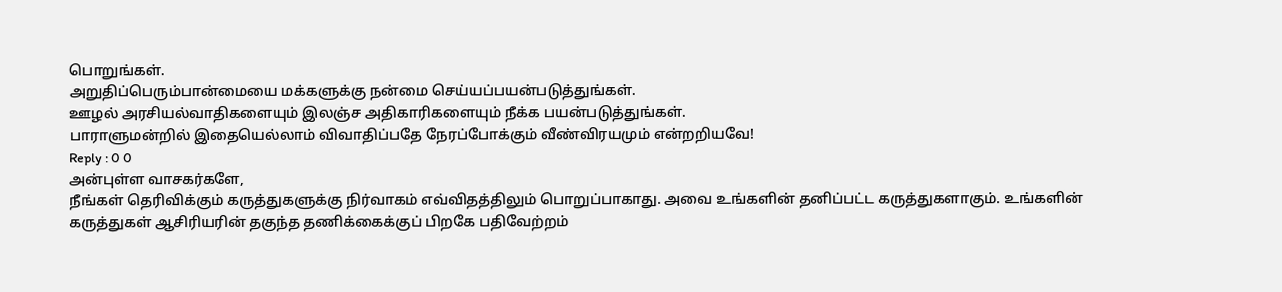பொறுங்கள்.
அறுதிப்பெரும்பான்மையை மக்களுக்கு நன்மை செய்யப்பயன்படுத்துங்கள்.
ஊழல் அரசியல்வாதிகளையும் இலஞ்ச அதிகாரிகளையும் நீக்க பயன்படுத்துங்கள்.
பாராளுமன்றில் இதையெல்லாம் விவாதிப்பதே நேரப்போக்கும் வீண்விரயமும் என்றறியவே!
Reply : 0 0
அன்புள்ள வாசகர்களே,
நீங்கள் தெரிவிக்கும் கருத்துகளுக்கு நிர்வாகம் எவ்விதத்திலும் பொறுப்பாகாது. அவை உங்களின் தனிப்பட்ட கருத்துகளாகும். உங்களின் கருத்துகள் ஆசிரியரின் தகுந்த தணிக்கைக்குப் பிறகே பதிவேற்றம்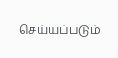செய்யப்படும்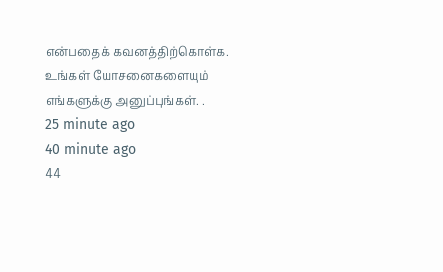என்பதைக் கவனத்திற்கொள்க. உங்கள் யோசனைகளையும் எங்களுக்கு அனுப்புங்கள். .
25 minute ago
40 minute ago
44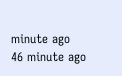minute ago
46 minute ago